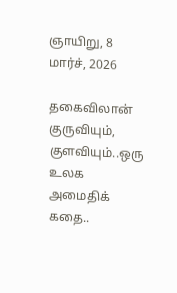ஞாயிறு, 8 மார்ச், 2026

தகைவிலான் குருவியும், குளவியும்..ஒரு உலக அமைதிக் கதை..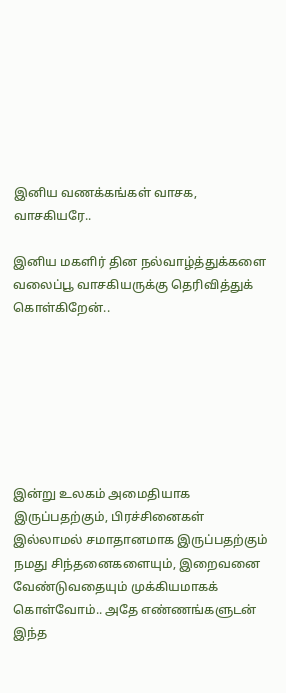இனிய வணக்கங்கள் வாசக, வாசகியரே..

இனிய மகளிர் தின நல்வாழ்த்துக்களை வலைப்பூ வாசகியருக்கு தெரிவித்துக் கொள்கிறேன்..







இன்று உலகம் அமைதியாக இருப்பதற்கும், பிரச்சினைகள் இல்லாமல் சமாதானமாக இருப்பதற்கும் நமது சிந்தனைகளையும், இறைவனை வேண்டுவதையும் முக்கியமாகக் கொள்வோம்.. அதே எண்ணங்களுடன் இந்த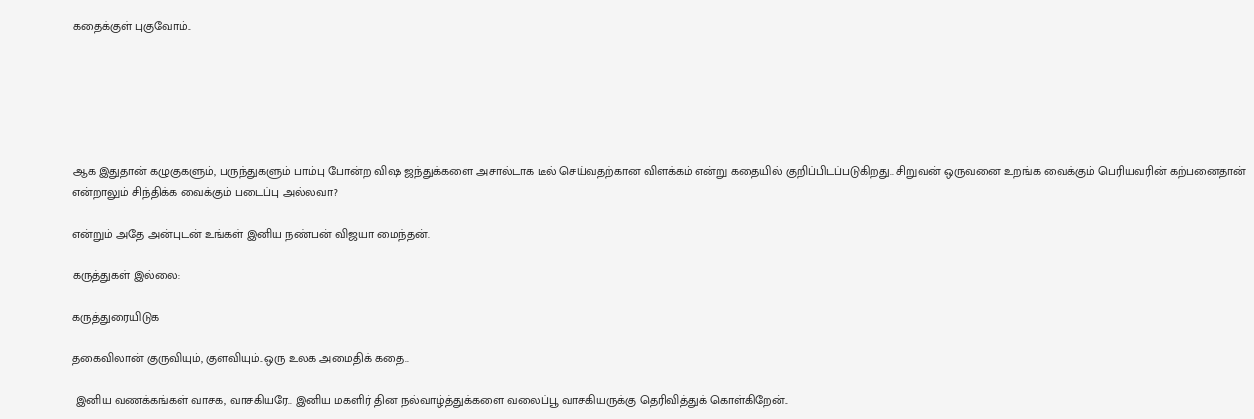கதைக்குள் புகுவோம்..






ஆக இதுதான் கழுகுகளும், பருந்துகளும் பாம்பு போன்ற விஷ ஜந்துக்களை அசால்டாக டீல் செய்வதற்கான விளக்கம் என்று கதையில் குறிப்பிடப்படுகிறது.. சிறுவன் ஒருவனை உறங்க வைக்கும் பெரியவரின் கற்பனைதான் என்றாலும் சிந்திக்க வைக்கும் படைப்பு அல்லவா?

என்றும் அதே அன்புடன் உங்கள் இனிய நண்பன் விஜயா மைந்தன்.

கருத்துகள் இல்லை:

கருத்துரையிடுக

தகைவிலான் குருவியும், குளவியும்..ஒரு உலக அமைதிக் கதை..

 இனிய வணக்கங்கள் வாசக, வாசகியரே.. இனிய மகளிர் தின நல்வாழ்த்துக்களை வலைப்பூ வாசகியருக்கு தெரிவித்துக் கொள்கிறேன்..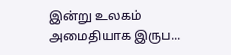இன்று உலகம் அமைதியாக இருப...